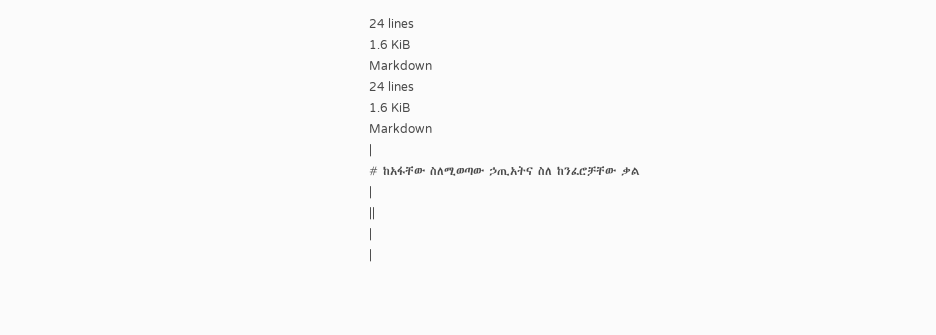24 lines
1.6 KiB
Markdown
24 lines
1.6 KiB
Markdown
|
# ከአፋቸው ስለሚወጣው ኃጢአትና ስለ ከንፈሮቻቸው ቃል
|
||
|
|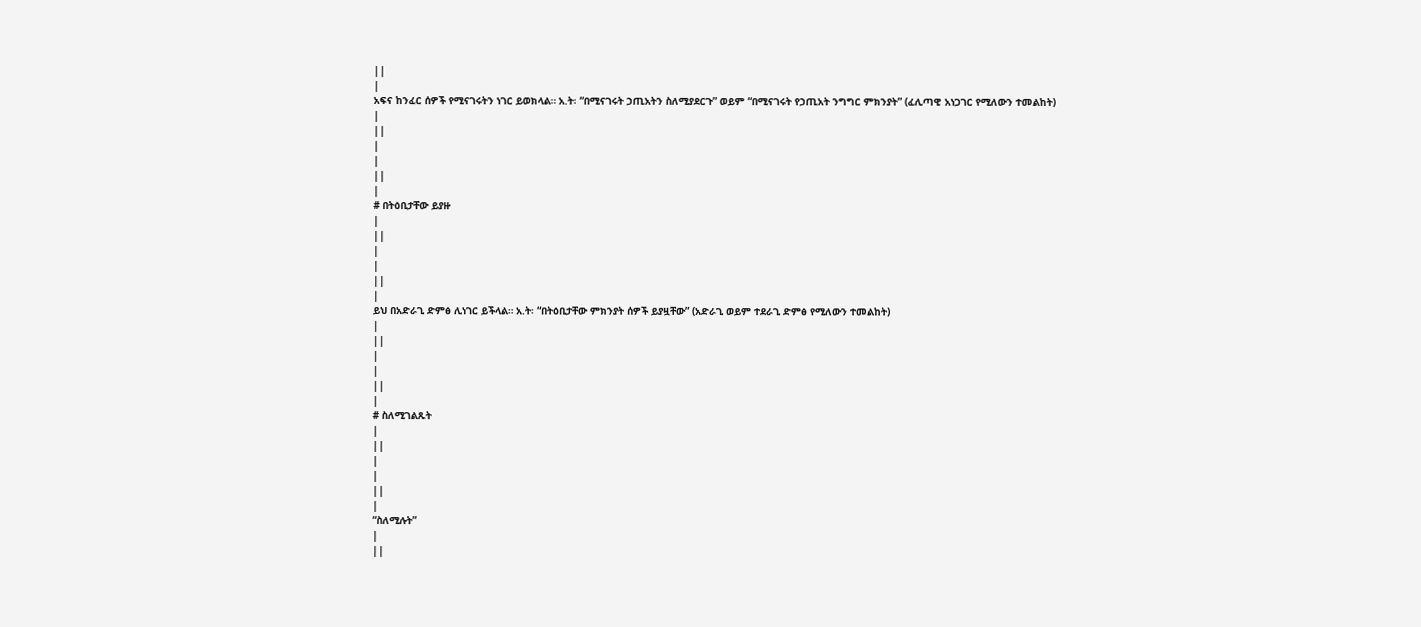||
|
አፍና ከንፈር ሰዎች የሚናገሩትን ነገር ይወክላል። አ.ት፡ “በሚናገሩት ኃጢአትን ስለሚያደርጉ” ወይም “በሚናገሩት የኃጢአት ንግግር ምክንያት” (ፈሊጣዊ አነጋገር የሚለውን ተመልከት)
|
||
|
|
||
|
# በትዕቢታቸው ይያዙ
|
||
|
|
||
|
ይህ በአድራጊ ድምፅ ሊነገር ይችላል። አ.ት፡ “በትዕቢታቸው ምክንያት ሰዎች ይያዟቸው” (አድራጊ ወይም ተደራጊ ድምፅ የሚለውን ተመልከት)
|
||
|
|
||
|
# ስለሚገልጹት
|
||
|
|
||
|
“ስለሚሉት”
|
||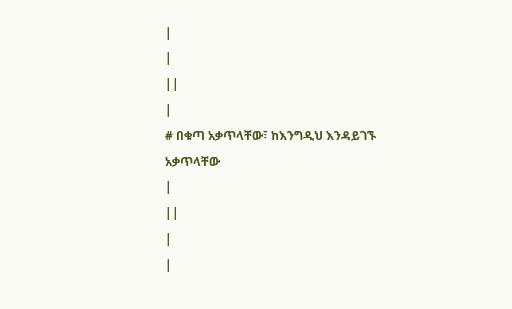|
|
||
|
# በቁጣ አቃጥላቸው፣ ከእንግዲህ እንዳይገኙ አቃጥላቸው
|
||
|
|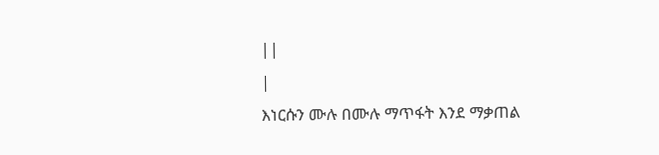||
|
እነርሱን ሙሉ በሙሉ ማጥፋት እንደ ማቃጠል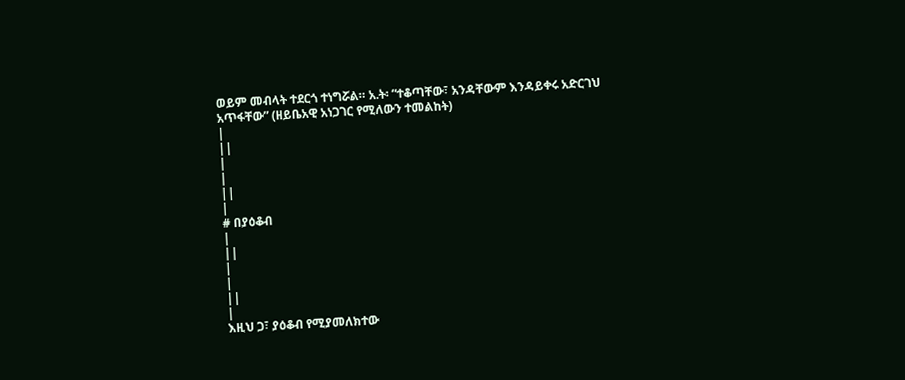ወይም መብላት ተደርጎ ተነግሯል። አ.ት፡ “ተቆጣቸው፣ አንዳቸውም እንዳይቀሩ አድርገህ አጥፋቸው” (ዘይቤአዊ አነጋገር የሚለውን ተመልከት)
|
||
|
|
||
|
# በያዕቆብ
|
||
|
|
||
|
እዚህ ጋ፣ ያዕቆብ የሚያመለክተው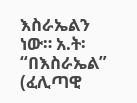እስራኤልን ነው። አ.ት፡ “በእስራኤል” (ፈሊጣዊ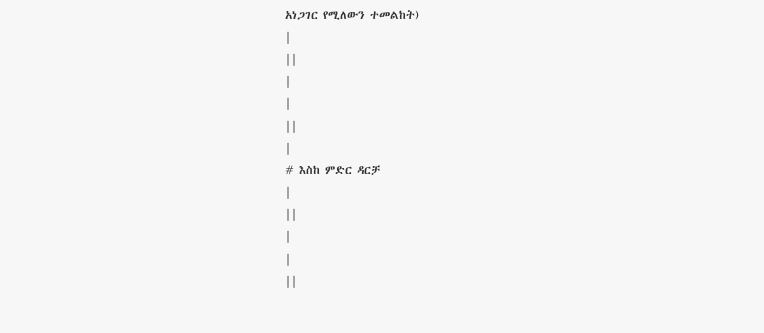አነጋገር የሚለውን ተመልከት)
|
||
|
|
||
|
# እስከ ምድር ዳርቻ
|
||
|
|
||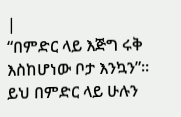|
“በምድር ላይ እጅግ ሩቅ እስከሆነው ቦታ እንኳን”። ይህ በምድር ላይ ሁሉን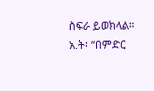ስፍራ ይወክላል። አ.ት፡ “በምድር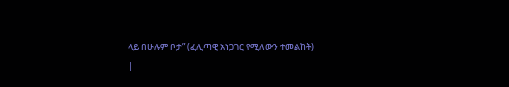ላይ በሁሉም ቦታ” (ፈሊጣዊ አነጋገር የሚለውን ተመልከት)
|